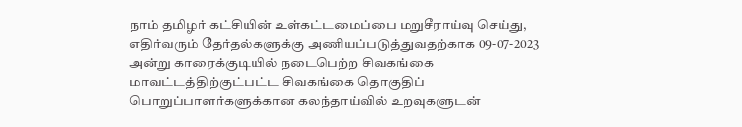நாம் தமிழர் கட்சியின் உள்கட்டமைப்பை மறுசீராய்வு செய்து, எதிர்வரும் தேர்தல்களுக்கு அணியப்படுத்துவதற்காக 09-07-2023 அன்று காரைக்குடியில் நடைபெற்ற சிவகங்கை மாவட்டத்திற்குட்பட்ட சிவகங்கை தொகுதிப் பொறுப்பாளர்களுக்கான கலந்தாய்வில் உறவுகளுடன்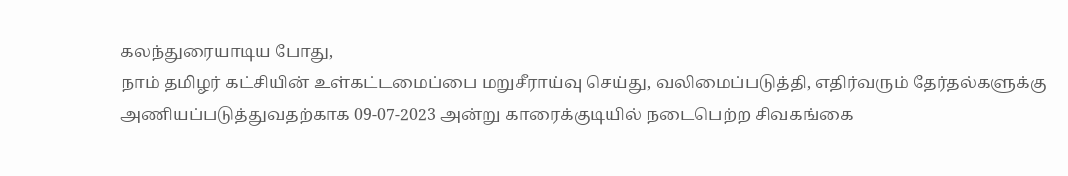கலந்துரையாடிய போது,
நாம் தமிழர் கட்சியின் உள்கட்டமைப்பை மறுசீராய்வு செய்து, வலிமைப்படுத்தி, எதிர்வரும் தேர்தல்களுக்கு அணியப்படுத்துவதற்காக 09-07-2023 அன்று காரைக்குடியில் நடைபெற்ற சிவகங்கை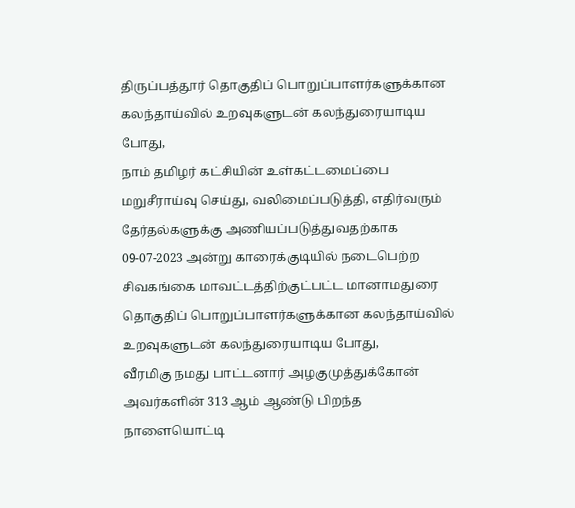திருப்பத்தூர் தொகுதிப் பொறுப்பாளர்களுக்கான கலந்தாய்வில் உறவுகளுடன் கலந்துரையாடிய போது,
நாம் தமிழர் கட்சியின் உள்கட்டமைப்பை மறுசீராய்வு செய்து, வலிமைப்படுத்தி, எதிர்வரும் தேர்தல்களுக்கு அணியப்படுத்துவதற்காக 09-07-2023 அன்று காரைக்குடியில் நடைபெற்ற சிவகங்கை மாவட்டத்திற்குட்பட்ட மானாமதுரை தொகுதிப் பொறுப்பாளர்களுக்கான கலந்தாய்வில் உறவுகளுடன் கலந்துரையாடிய போது,
வீரமிகு நமது பாட்டனார் அழகுமுத்துக்கோன் அவர்களின் 313 ஆம் ஆண்டு பிறந்த நாளையொட்டி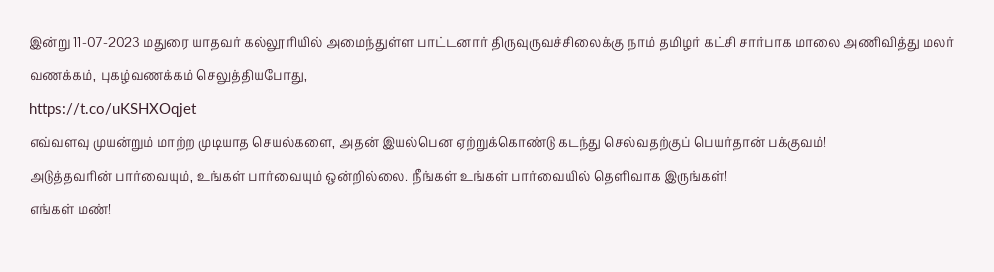இன்று 11-07-2023 மதுரை யாதவர் கல்லூரியில் அமைந்துள்ள பாட்டனார் திருவுருவச்சிலைக்கு நாம் தமிழர் கட்சி சார்பாக மாலை அணிவித்து மலர் வணக்கம், புகழ்வணக்கம் செலுத்தியபோது,
https://t.co/uKSHXOqjet
எவ்வளவு முயன்றும் மாற்ற முடியாத செயல்களை, அதன் இயல்பென ஏற்றுக்கொண்டு கடந்து செல்வதற்குப் பெயர்தான் பக்குவம்!
அடுத்தவரின் பார்வையும், உங்கள் பார்வையும் ஒன்றில்லை. நீங்கள் உங்கள் பார்வையில் தெளிவாக இருங்கள்!
எங்கள் மண்!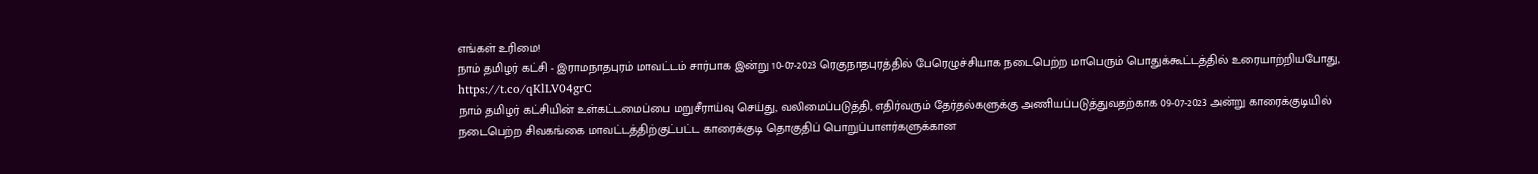எங்கள் உரிமை!
நாம் தமிழர் கட்சி - இராமநாதபுரம் மாவட்டம் சார்பாக இன்று 10-07-2023 ரெகுநாதபுரத்தில் பேரெழுச்சியாக நடைபெற்ற மாபெரும் பொதுக்கூட்டத்தில் உரையாற்றியபோது,
https://t.co/qKlLV04grC
நாம் தமிழர் கட்சியின் உள்கட்டமைப்பை மறுசீராய்வு செய்து, வலிமைப்படுத்தி, எதிர்வரும் தேர்தல்களுக்கு அணியப்படுத்துவதற்காக 09-07-2023 அன்று காரைக்குடியில் நடைபெற்ற சிவகங்கை மாவட்டத்திற்குட்பட்ட காரைக்குடி தொகுதிப் பொறுப்பாளர்களுக்கான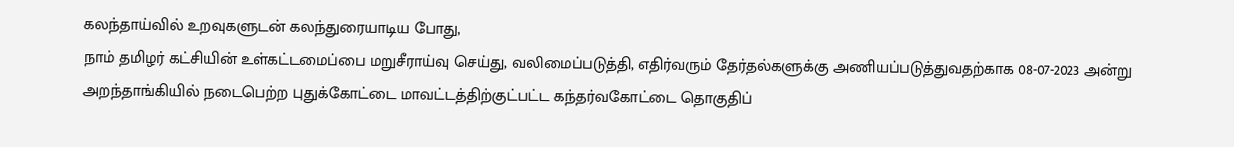கலந்தாய்வில் உறவுகளுடன் கலந்துரையாடிய போது,
நாம் தமிழர் கட்சியின் உள்கட்டமைப்பை மறுசீராய்வு செய்து, வலிமைப்படுத்தி, எதிர்வரும் தேர்தல்களுக்கு அணியப்படுத்துவதற்காக 08-07-2023 அன்று அறந்தாங்கியில் நடைபெற்ற புதுக்கோட்டை மாவட்டத்திற்குட்பட்ட கந்தர்வகோட்டை தொகுதிப்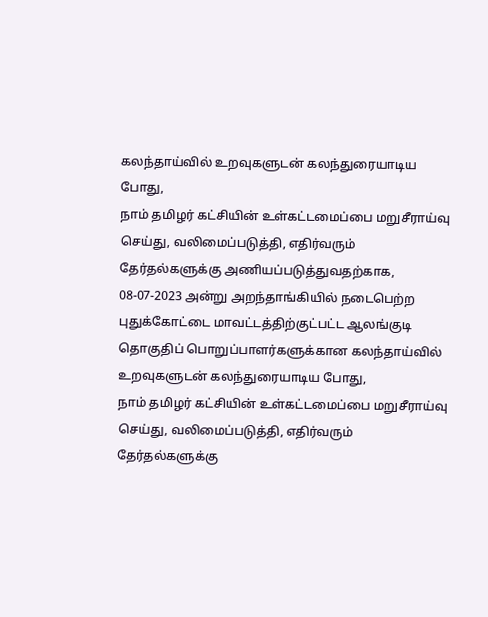கலந்தாய்வில் உறவுகளுடன் கலந்துரையாடிய போது,
நாம் தமிழர் கட்சியின் உள்கட்டமைப்பை மறுசீராய்வு செய்து, வலிமைப்படுத்தி, எதிர்வரும் தேர்தல்களுக்கு அணியப்படுத்துவதற்காக, 08-07-2023 அன்று அறந்தாங்கியில் நடைபெற்ற புதுக்கோட்டை மாவட்டத்திற்குட்பட்ட ஆலங்குடி தொகுதிப் பொறுப்பாளர்களுக்கான கலந்தாய்வில் உறவுகளுடன் கலந்துரையாடிய போது,
நாம் தமிழர் கட்சியின் உள்கட்டமைப்பை மறுசீராய்வு செய்து, வலிமைப்படுத்தி, எதிர்வரும் தேர்தல்களுக்கு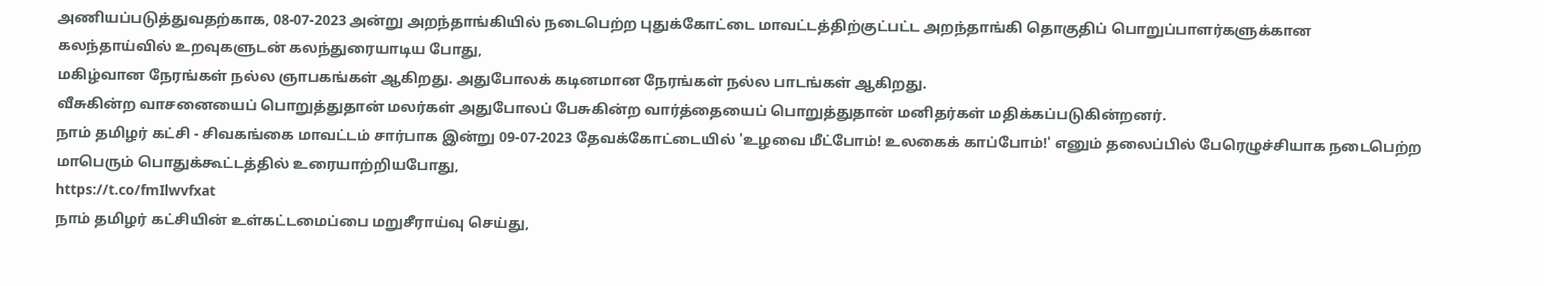அணியப்படுத்துவதற்காக, 08-07-2023 அன்று அறந்தாங்கியில் நடைபெற்ற புதுக்கோட்டை மாவட்டத்திற்குட்பட்ட அறந்தாங்கி தொகுதிப் பொறுப்பாளர்களுக்கான கலந்தாய்வில் உறவுகளுடன் கலந்துரையாடிய போது,
மகிழ்வான நேரங்கள் நல்ல ஞாபகங்கள் ஆகிறது. அதுபோலக் கடினமான நேரங்கள் நல்ல பாடங்கள் ஆகிறது.
வீசுகின்ற வாசனையைப் பொறுத்துதான் மலர்கள் அதுபோலப் பேசுகின்ற வார்த்தையைப் பொறுத்துதான் மனிதர்கள் மதிக்கப்படுகின்றனர்.
நாம் தமிழர் கட்சி - சிவகங்கை மாவட்டம் சார்பாக இன்று 09-07-2023 தேவக்கோட்டையில் 'உழவை மீட்போம்! உலகைக் காப்போம்!' எனும் தலைப்பில் பேரெழுச்சியாக நடைபெற்ற மாபெரும் பொதுக்கூட்டத்தில் உரையாற்றியபோது,
https://t.co/fmIlwvfxat
நாம் தமிழர் கட்சியின் உள்கட்டமைப்பை மறுசீராய்வு செய்து,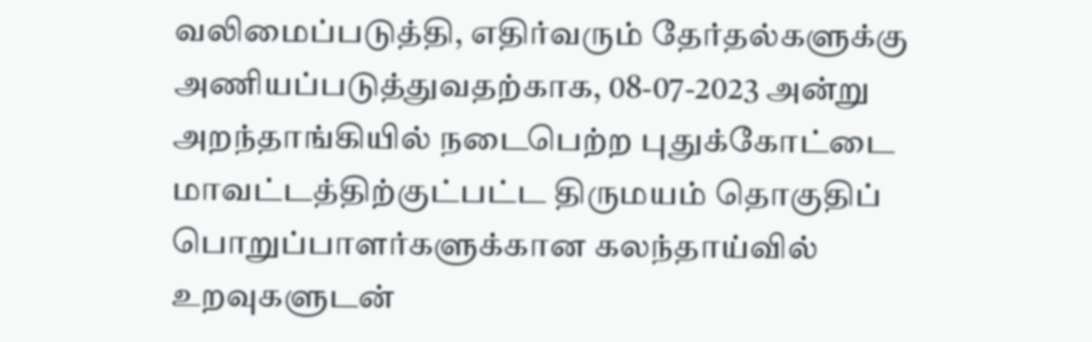வலிமைப்படுத்தி, எதிர்வரும் தேர்தல்களுக்கு அணியப்படுத்துவதற்காக, 08-07-2023 அன்று அறந்தாங்கியில் நடைபெற்ற புதுக்கோட்டை மாவட்டத்திற்குட்பட்ட திருமயம் தொகுதிப் பொறுப்பாளர்களுக்கான கலந்தாய்வில் உறவுகளுடன்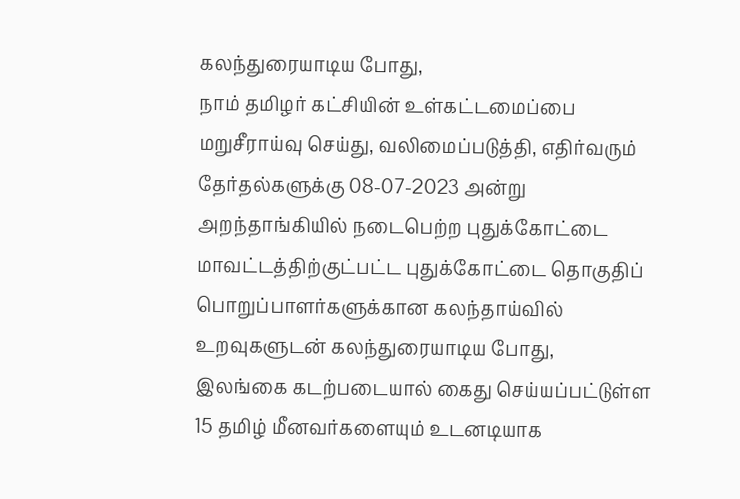கலந்துரையாடிய போது,
நாம் தமிழர் கட்சியின் உள்கட்டமைப்பை மறுசீராய்வு செய்து, வலிமைப்படுத்தி, எதிர்வரும் தேர்தல்களுக்கு 08-07-2023 அன்று அறந்தாங்கியில் நடைபெற்ற புதுக்கோட்டை மாவட்டத்திற்குட்பட்ட புதுக்கோட்டை தொகுதிப் பொறுப்பாளர்களுக்கான கலந்தாய்வில் உறவுகளுடன் கலந்துரையாடிய போது,
இலங்கை கடற்படையால் கைது செய்யப்பட்டுள்ள 15 தமிழ் மீனவர்களையும் உடனடியாக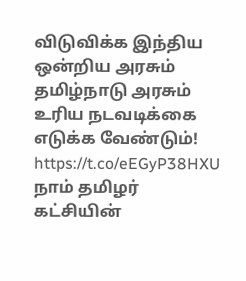விடுவிக்க இந்திய ஒன்றிய அரசும் தமிழ்நாடு அரசும் உரிய நடவடிக்கை எடுக்க வேண்டும்!
https://t.co/eEGyP38HXU
நாம் தமிழர் கட்சியின்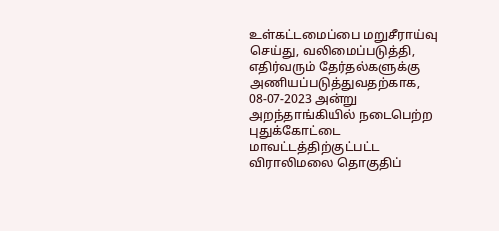உள்கட்டமைப்பை மறுசீராய்வு செய்து, வலிமைப்படுத்தி, எதிர்வரும் தேர்தல்களுக்கு அணியப்படுத்துவதற்காக, 08-07-2023 அன்று அறந்தாங்கியில் நடைபெற்ற புதுக்கோட்டை மாவட்டத்திற்குட்பட்ட விராலிமலை தொகுதிப்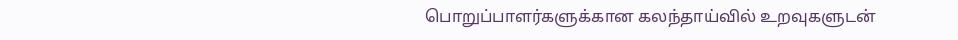பொறுப்பாளர்களுக்கான கலந்தாய்வில் உறவுகளுடன்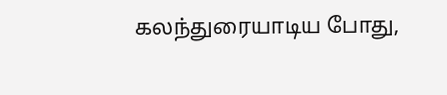கலந்துரையாடிய போது,